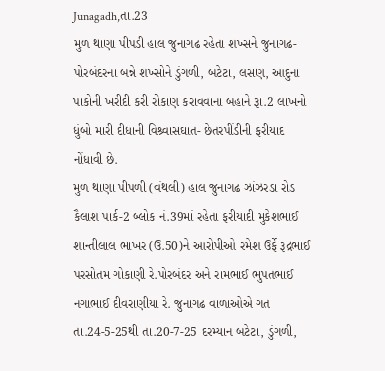Junagadh,તા.23
મુળ થાણા પીપડી હાલ જુનાગઢ રહેતા શખ્સને જુનાગઢ- પોરબંદરના બન્ને શખ્સોને ડુંગળી, બટેટા, લસણ, આદુના પાકોની ખરીદી કરી રોકાણ કરાવવાના બહાને રૂા.2 લાખનો ધુંબો મારી દીધાની વિશ્ર્વાસઘાત- છેતરપીંડીની ફરીયાદ નોંધાવી છે.
મુળ થાણા પીપળી (વંથલી) હાલ જુનાગઢ ઝાંઝરડા રોડ કૈલાશ પાર્ક-2 બ્લોક નં.39માં રહેતા ફરીયાદી મુકેશભાઈ શાન્તીલાલ ભાખર (ઉ.50)ને આરોપીઓ રમેશ ઉર્ફે રૂદ્રભાઈ પરસોતમ ગોકાણી રે.પોરબંદર અને રામભાઈ ભુપતભાઈ નગાભાઈ દીવરાણીયા રે. જુનાગઢ વાળાઓએ ગત તા.24-5-25થી તા.20-7-25 દરમ્યાન બટેટા, ડુંગળી,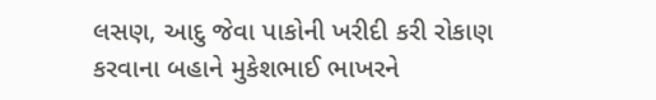લસણ, આદુ જેવા પાકોની ખરીદી કરી રોકાણ કરવાના બહાને મુકેશભાઈ ભાખરને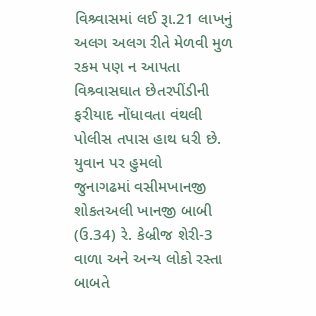વિશ્ર્વાસમાં લઈ રૂા.21 લાખનું અલગ અલગ રીતે મેળવી મુળ રકમ પણ ન આપતા વિશ્ર્વાસઘાત છેતરપીંડીની ફરીયાદ નોંધાવતા વંથલી પોલીસ તપાસ હાથ ધરી છે.
યુવાન પર હુમલો
જુનાગઢમાં વસીમખાનજી શોકતઅલી ખાનજી બાબી (ઉ.34) રે. કેબ્રીજ શેરી-3 વાળા અને અન્ય લોકો રસ્તા બાબતે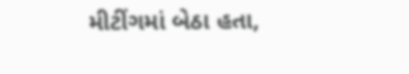મીટીંગમાં બેઠા હતા,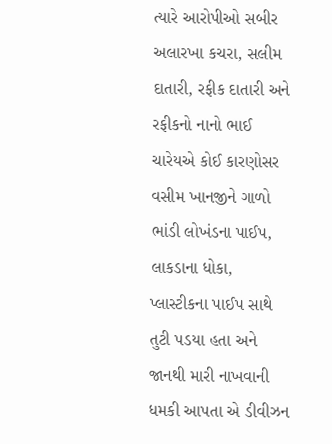ત્યારે આરોપીઓ સબીર અલારખા કચરા, સલીમ દાતારી, રફીક દાતારી અને રફીકનો નાનો ભાઈ ચારેયએ કોઈ કારણોસર વસીમ ખાનજીને ગાળો ભાંડી લોખંડના પાઈપ, લાકડાના ધોકા, પ્લાસ્ટીકના પાઈપ સાથે તુટી પડયા હતા અને જાનથી મારી નાખવાની ધમકી આપતા એ ડીવીઝન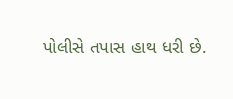પોલીસે તપાસ હાથ ધરી છે.